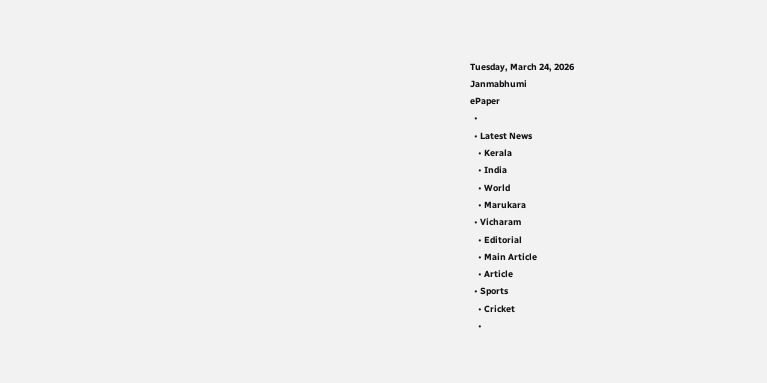Tuesday, March 24, 2026
Janmabhumi
ePaper
  •
  • Latest News
    • Kerala
    • India
    • World
    • Marukara
  • Vicharam
    • Editorial
    • Main Article
    • Article
  • Sports
    • Cricket
    •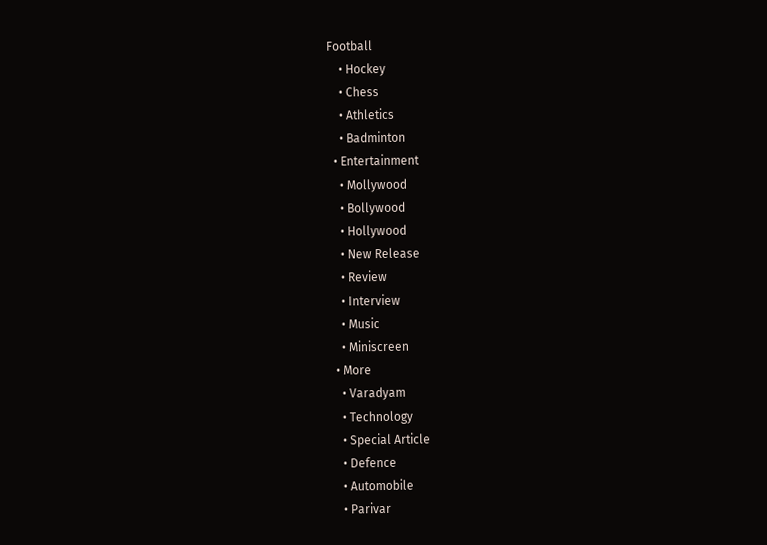Football
    • Hockey
    • Chess
    • Athletics
    • Badminton
  • Entertainment
    • Mollywood
    • Bollywood
    • Hollywood
    • New Release
    • Review
    • Interview
    • Music
    • Miniscreen
  • More
    • Varadyam
    • Technology
    • Special Article
    • Defence
    • Automobile
    • Parivar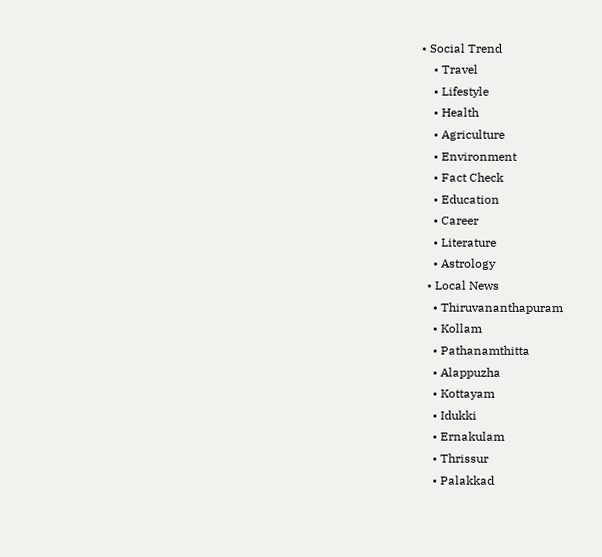• Social Trend
    • Travel
    • Lifestyle
    • Health
    • Agriculture
    • Environment
    • Fact Check
    • Education
    • Career
    • Literature
    • Astrology
  • Local News
    • Thiruvananthapuram
    • Kollam
    • Pathanamthitta
    • Alappuzha
    • Kottayam
    • Idukki
    • Ernakulam
    • Thrissur
    • Palakkad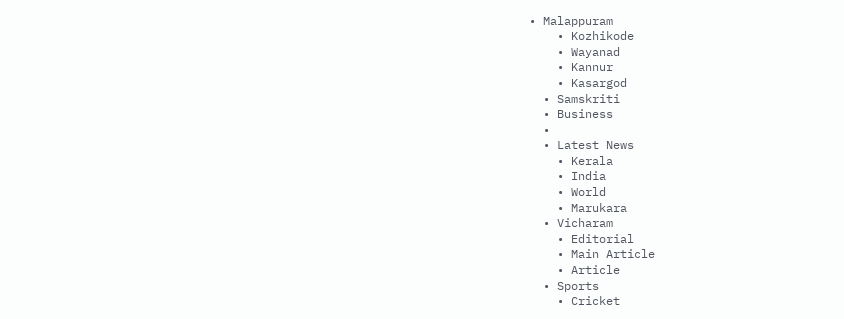• Malappuram
    • Kozhikode
    • Wayanad
    • Kannur
    • Kasargod
  • Samskriti
  • Business
  •
  • Latest News
    • Kerala
    • India
    • World
    • Marukara
  • Vicharam
    • Editorial
    • Main Article
    • Article
  • Sports
    • Cricket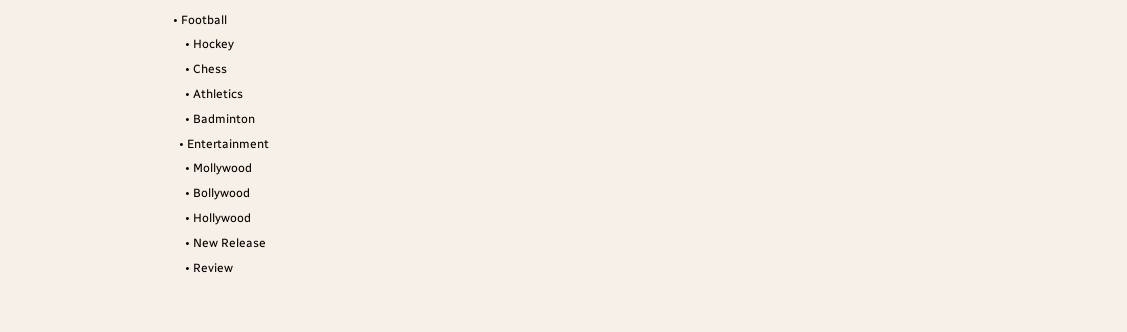• Football
    • Hockey
    • Chess
    • Athletics
    • Badminton
  • Entertainment
    • Mollywood
    • Bollywood
    • Hollywood
    • New Release
    • Review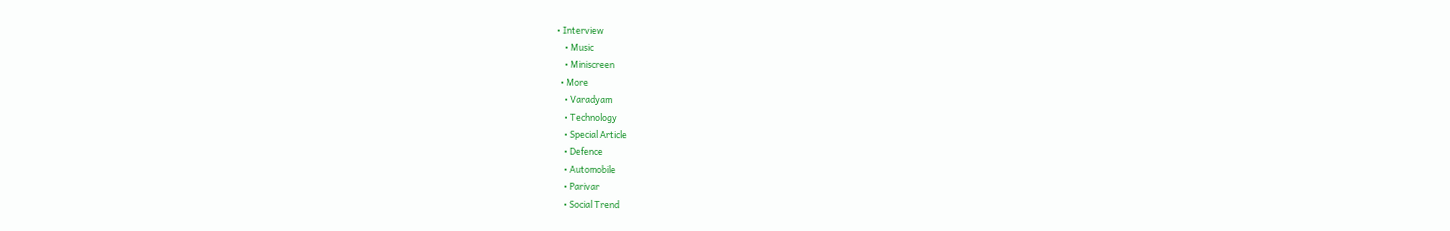• Interview
    • Music
    • Miniscreen
  • More
    • Varadyam
    • Technology
    • Special Article
    • Defence
    • Automobile
    • Parivar
    • Social Trend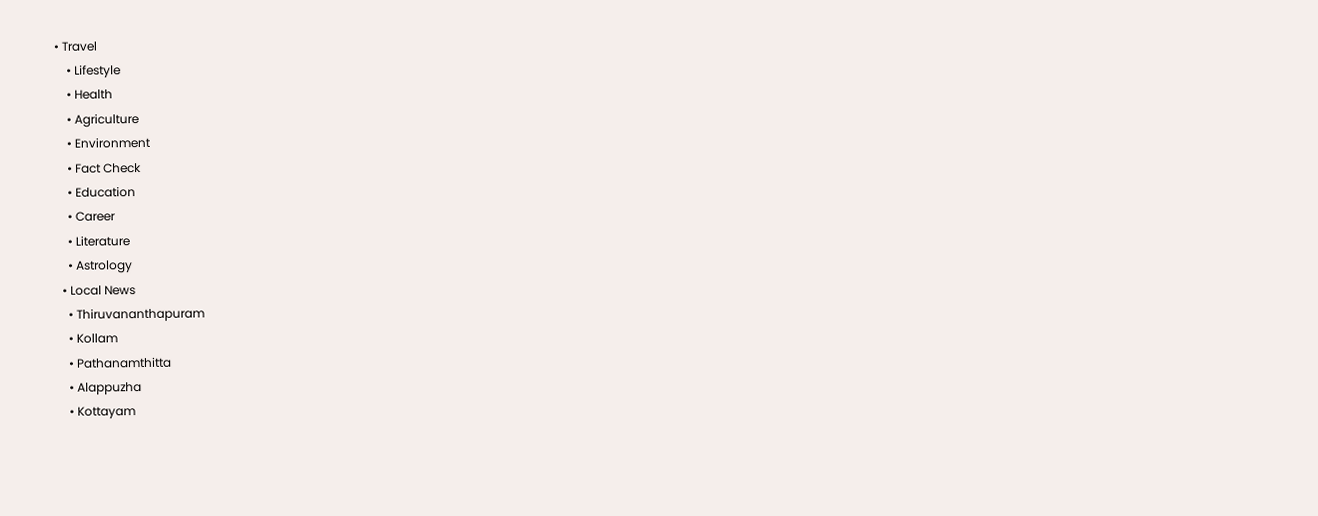• Travel
    • Lifestyle
    • Health
    • Agriculture
    • Environment
    • Fact Check
    • Education
    • Career
    • Literature
    • Astrology
  • Local News
    • Thiruvananthapuram
    • Kollam
    • Pathanamthitta
    • Alappuzha
    • Kottayam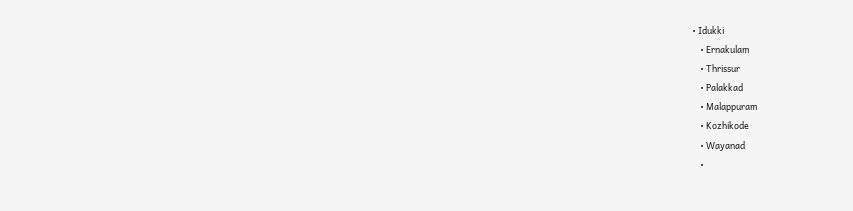• Idukki
    • Ernakulam
    • Thrissur
    • Palakkad
    • Malappuram
    • Kozhikode
    • Wayanad
    •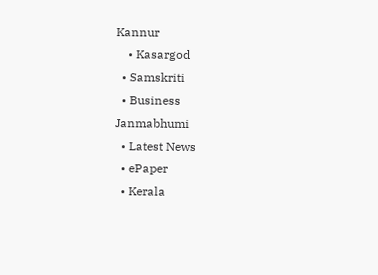Kannur
    • Kasargod
  • Samskriti
  • Business
Janmabhumi
  • Latest News
  • ePaper
  • Kerala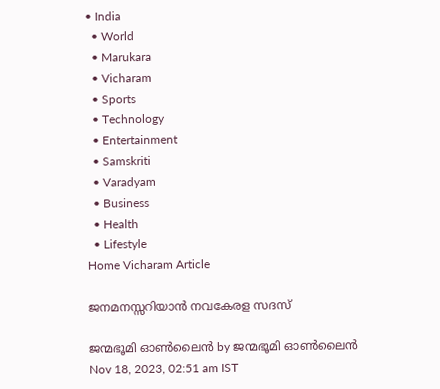• India
  • World
  • Marukara
  • Vicharam
  • Sports
  • Technology
  • Entertainment
  • Samskriti
  • Varadyam
  • Business
  • Health
  • Lifestyle
Home Vicharam Article

ജനമനസ്സറിയാന്‍ നവകേരള സദസ്‌

ജന്മഭൂമി ഓണ്‍ലൈന്‍ by ജന്മഭൂമി ഓണ്‍ലൈന്‍
Nov 18, 2023, 02:51 am IST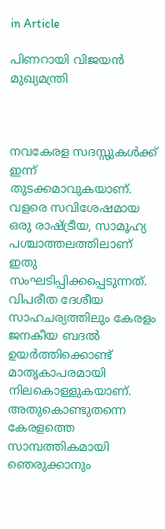in Article

പിണറായി വിജയന്‍
മുഖ്യമന്ത്രി



നവകേരള സദസ്സുകള്‍ക്ക് ഇന്ന് തുടക്കമാവുകയാണ്. വളരെ സവിശേഷമായ ഒരു രാഷ്‌ട്രീയ, സാമൂഹ്യ പശ്ചാത്തലത്തിലാണ് ഇതു സംഘടിപ്പിക്കപ്പെടുന്നത്. വിപരീത ദേശീയ സാഹചര്യത്തിലും കേരളം ജനകീയ ബദല്‍ ഉയര്‍ത്തിക്കൊണ്ട് മാതൃകാപരമായി നിലകൊള്ളുകയാണ്. അതുകൊണ്ടുതന്നെ കേരളത്തെ സാമ്പത്തികമായി ഞെരുക്കാനും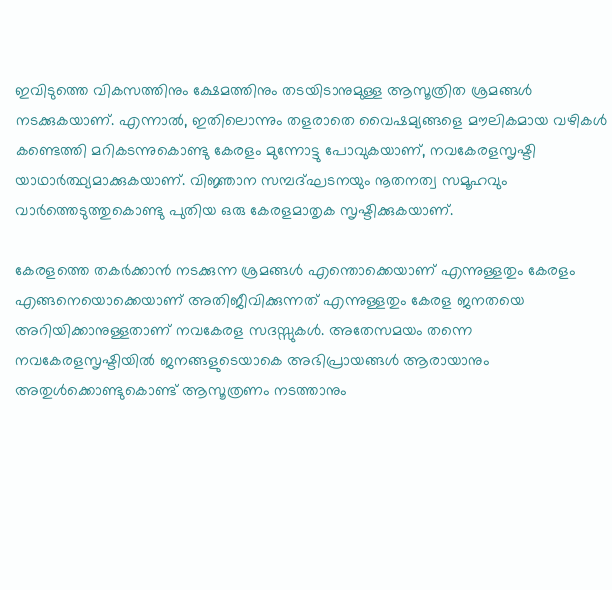ഇവിടുത്തെ വികസത്തിനും ക്ഷേമത്തിനും തടയിടാനുമുള്ള ആസൂത്രിത ശ്രമങ്ങള്‍ നടക്കുകയാണ്. എന്നാല്‍, ഇതിലൊന്നും തളരാതെ വൈഷമ്യങ്ങളെ മൗലികമായ വഴികള്‍ കണ്ടെത്തി മറികടന്നുകൊണ്ടു കേരളം മുന്നോട്ടു പോവുകയാണ്, നവകേരളസൃഷ്ടി യാഥാര്‍ത്ഥ്യമാക്കുകയാണ്. വിജ്ഞാന സമ്പദ്ഘടനയും നൂതനത്വ സമൂഹവും വാര്‍ത്തെടുത്തുകൊണ്ടു പുതിയ ഒരു കേരളമാതൃക സൃഷ്ടിക്കുകയാണ്.

കേരളത്തെ തകര്‍ക്കാന്‍ നടക്കുന്ന ശ്രമങ്ങള്‍ എന്തൊക്കെയാണ് എന്നുള്ളതും കേരളം എങ്ങനെയൊക്കെയാണ് അതിജീവിക്കുന്നത് എന്നുള്ളതും കേരള ജനതയെ അറിയിക്കാനുള്ളതാണ് നവകേരള സദസ്സുകള്‍. അതേസമയം തന്നെ നവകേരളസൃഷ്ടിയില്‍ ജനങ്ങളുടെയാകെ അഭിപ്രായങ്ങള്‍ ആരായാനും അതുള്‍ക്കൊണ്ടുകൊണ്ട് ആസൂത്രണം നടത്താനും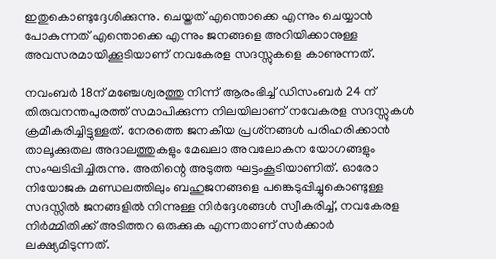ഇതുകൊണ്ടുദ്ദേശിക്കുന്നു. ചെയ്തത് എന്തൊക്കെ എന്നും ചെയ്യാന്‍ പോകുന്നത് എന്തൊക്കെ എന്നും ജനങ്ങളെ അറിയിക്കാനുള്ള അവസരമായിക്കൂടിയാണ് നവകേരള സദസ്സുകളെ കാണുന്നത്.

നവംബര്‍ 18ന് മഞ്ചേശ്വരത്തു നിന്ന് ആരംഭിച്ച് ഡിസംബര്‍ 24 ന് തിരുവനന്തപുരത്ത് സമാപിക്കുന്ന നിലയിലാണ് നവേകരള സദസ്സുകള്‍ ക്രമീകരിച്ചിട്ടുള്ളത്. നേരത്തെ ജനകീയ പ്രശ്‌നങ്ങള്‍ പരിഹരിക്കാന്‍ താലൂക്കുതല അദാലത്തുകളും മേഖലാ അവലോകന യോഗങ്ങളും സംഘടിപ്പിച്ചിരുന്നു. അതിന്റെ അടുത്ത ഘട്ടംകൂടിയാണിത്. ഓരോ നിയോജക മണ്ഡലത്തിലും ബഹുജനങ്ങളെ പങ്കെടുപ്പിച്ചുകൊണ്ടുള്ള സദസ്സില്‍ ജനങ്ങളില്‍ നിന്നുള്ള നിര്‍ദ്ദേശങ്ങള്‍ സ്വീകരിച്ച്, നവകേരള നിര്‍മ്മിതിക്ക് അടിത്തറ ഒരുക്കുക എന്നതാണ് സര്‍ക്കാര്‍ ലക്ഷ്യമിടുന്നത്.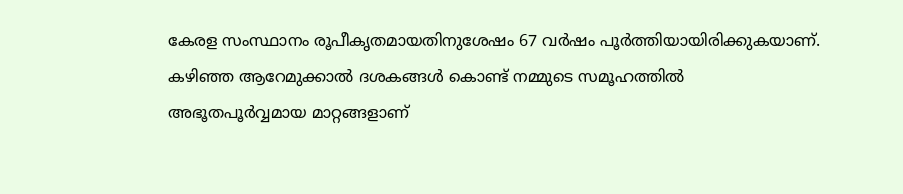കേരള സംസ്ഥാനം രൂപീകൃതമായതിനുശേഷം 67 വര്‍ഷം പൂര്‍ത്തിയായിരിക്കുകയാണ്. കഴിഞ്ഞ ആറേമുക്കാല്‍ ദശകങ്ങള്‍ കൊണ്ട് നമ്മുടെ സമൂഹത്തില്‍ അഭൂതപൂര്‍വ്വമായ മാറ്റങ്ങളാണ്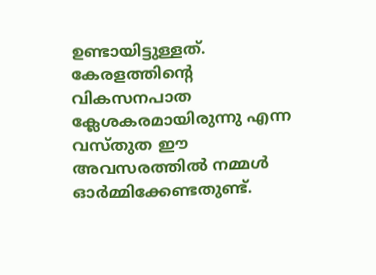ഉണ്ടായിട്ടുള്ളത്. കേരളത്തിന്റെ വികസനപാത ക്ലേശകരമായിരുന്നു എന്ന വസ്തുത ഈ അവസരത്തില്‍ നമ്മള്‍ ഓര്‍മ്മിക്കേണ്ടതുണ്ട്.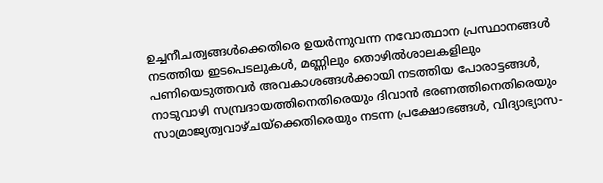ഉച്ചനീചത്വങ്ങള്‍ക്കെതിരെ ഉയര്‍ന്നുവന്ന നവോത്ഥാന പ്രസ്ഥാനങ്ങള്‍ നടത്തിയ ഇടപെടലുകള്‍, മണ്ണിലും തൊഴില്‍ശാലകളിലും പണിയെടുത്തവര്‍ അവകാശങ്ങള്‍ക്കായി നടത്തിയ പോരാട്ടങ്ങള്‍, നാടുവാഴി സമ്പ്രദായത്തിനെതിരെയും ദിവാന്‍ ഭരണത്തിനെതിരെയും സാമ്രാജ്യത്വവാഴ്ചയ്‌ക്കെതിരെയും നടന്ന പ്രക്ഷോഭങ്ങള്‍, വിദ്യാഭ്യാസ-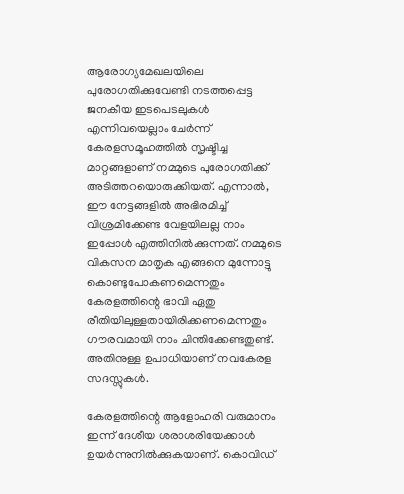ആരോഗ്യമേഖലയിലെ പുരോഗതിക്കുവേണ്ടി നടത്തപ്പെട്ട ജനകീയ ഇടപെടലുകള്‍ എന്നിവയെല്ലാം ചേര്‍ന്ന് കേരളസമൂഹത്തില്‍ സൃഷ്ടിച്ച മാറ്റങ്ങളാണ് നമ്മുടെ പുരോഗതിക്ക് അടിത്തറയൊരുക്കിയത്. എന്നാല്‍, ഈ നേട്ടങ്ങളില്‍ അഭിരമിച്ച് വിശ്രമിക്കേണ്ട വേളയിലല്ല നാം ഇപ്പോള്‍ എത്തിനില്‍ക്കുന്നത്. നമ്മുടെ വികസന മാതൃക എങ്ങനെ മുന്നോട്ടു കൊണ്ടുപോകണമെന്നതും കേരളത്തിന്റെ ഭാവി ഏതു രീതിയിലുള്ളതായിരിക്കണമെന്നതും ഗൗരവമായി നാം ചിന്തിക്കേണ്ടതുണ്ട്. അതിനുള്ള ഉപാധിയാണ് നവകേരള സദസ്സുകള്‍.

കേരളത്തിന്റെ ആളോഹരി വരുമാനം ഇന്ന് ദേശീയ ശരാശരിയേക്കാള്‍ ഉയര്‍ന്നുനില്‍ക്കുകയാണ്. കൊവിഡ്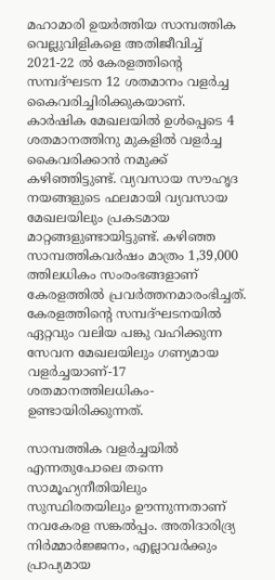മഹാമാരി ഉയര്‍ത്തിയ സാമ്പത്തിക വെല്ലുവിളികളെ അതിജീവിച്ച് 2021-22 ല്‍ കേരളത്തിന്റെ സമ്പദ്ഘടന 12 ശതമാനം വളര്‍ച്ച കൈവരിച്ചിരിക്കുകയാണ്. കാര്‍ഷിക മേഖലയില്‍ ഉള്‍പ്പെടെ 4 ശതമാനത്തിനു മുകളില്‍ വളര്‍ച്ച കൈവരിക്കാന്‍ നമുക്ക് കഴിഞ്ഞിട്ടുണ്ട്. വ്യവസായ സൗഹൃദ നയങ്ങളുടെ ഫലമായി വ്യവസായ മേഖലയിലും പ്രകടമായ മാറ്റങ്ങളുണ്ടായിട്ടുണ്ട്. കഴിഞ്ഞ സാമ്പത്തികവര്‍ഷം മാത്രം 1,39,000 ത്തിലധികം സംരംഭങ്ങളാണ് കേരളത്തില്‍ പ്രവര്‍ത്തനമാരംഭിച്ചത്. കേരളത്തിന്റെ സമ്പദ്ഘടനയില്‍ ഏറ്റവും വലിയ പങ്കു വഹിക്കുന്ന സേവന മേഖലയിലും ഗണ്യമായ വളര്‍ച്ചയാണ്-17 ശതമാനത്തിലധികം-ഉണ്ടായിരിക്കുന്നത്.

സാമ്പത്തിക വളര്‍ച്ചയില്‍ എന്നതുപോലെ തന്നെ സാമൂഹ്യനീതിയിലും സുസ്ഥിരതയിലും ഊന്നുന്നതാണ് നവകേരള സങ്കല്‍പ്പം. അതിദാരിദ്ര്യ നിര്‍മ്മാര്‍ജ്ജനം, എല്ലാവര്‍ക്കും പ്രാപ്യമായ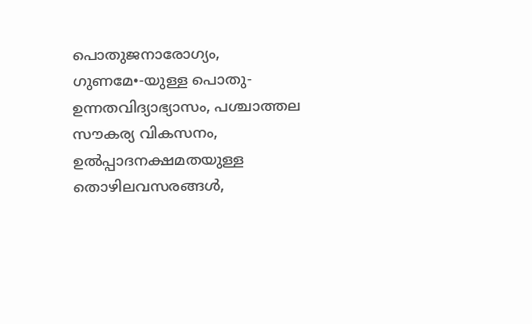പൊതുജനാരോഗ്യം, ഗുണമേ•-യുള്ള പൊതു-ഉന്നതവിദ്യാഭ്യാസം, പശ്ചാത്തല സൗകര്യ വികസനം, ഉല്‍പ്പാദനക്ഷമതയുള്ള തൊഴിലവസരങ്ങള്‍,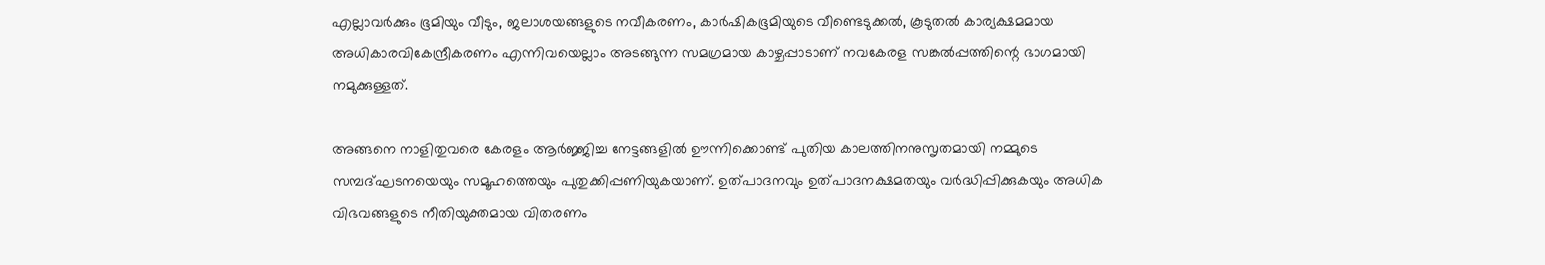എല്ലാവര്‍ക്കും ഭൂമിയും വീടും, ജലാശയങ്ങളുടെ നവീകരണം, കാര്‍ഷികഭൂമിയുടെ വീണ്ടെടുക്കല്‍, കൂടുതല്‍ കാര്യക്ഷമമായ അധികാരവികേന്ദ്രീകരണം എന്നിവയെല്ലാം അടങ്ങുന്ന സമഗ്രമായ കാഴ്ചപ്പാടാണ് നവകേരള സങ്കല്‍പ്പത്തിന്റെ ഭാഗമായി നമുക്കുള്ളത്.

അങ്ങനെ നാളിതുവരെ കേരളം ആര്‍ജ്ജിച്ച നേട്ടങ്ങളില്‍ ഊന്നിക്കൊണ്ട് പുതിയ കാലത്തിനനുസൃതമായി നമ്മുടെ സമ്പദ്ഘടനയെയും സമൂഹത്തെയും പുതുക്കിപ്പണിയുകയാണ്. ഉത്പാദനവും ഉത്പാദനക്ഷമതയും വര്‍ദ്ധിപ്പിക്കുകയും അധിക വിഭവങ്ങളുടെ നീതിയുക്തമായ വിതരണം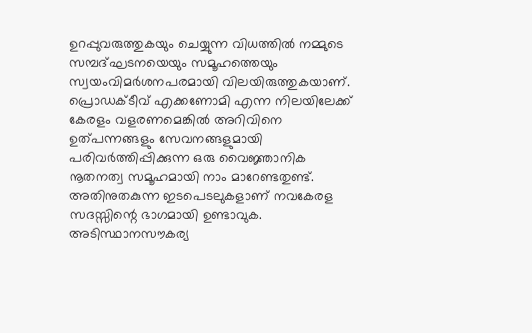ഉറപ്പുവരുത്തുകയും ചെയ്യുന്ന വിധത്തില്‍ നമ്മുടെ സമ്പദ്ഘടനയെയും സമൂഹത്തെയും സ്വയംവിമര്‍ശനപരമായി വിലയിരുത്തുകയാണ്. പ്രൊഡക്ടീവ് എക്കണോമി എന്ന നിലയിലേക്ക് കേരളം വളരണമെങ്കില്‍ അറിവിനെ ഉത്പന്നങ്ങളും സേവനങ്ങളുമായി പരിവര്‍ത്തിപ്പിക്കുന്ന ഒരു വൈജ്ഞാനിക നൂതനത്വ സമൂഹമായി നാം മാറേണ്ടതുണ്ട്. അതിനുതകുന്ന ഇടപെടലുകളാണ് നവകേരള സദസ്സിന്റെ ഭാഗമായി ഉണ്ടാവുക. അടിസ്ഥാനസൗകര്യ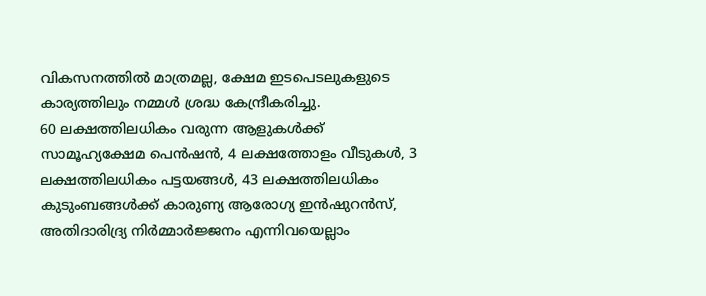വികസനത്തില്‍ മാത്രമല്ല, ക്ഷേമ ഇടപെടലുകളുടെ കാര്യത്തിലും നമ്മള്‍ ശ്രദ്ധ കേന്ദ്രീകരിച്ചു.
60 ലക്ഷത്തിലധികം വരുന്ന ആളുകള്‍ക്ക് സാമൂഹ്യക്ഷേമ പെന്‍ഷന്‍, 4 ലക്ഷത്തോളം വീടുകള്‍, 3 ലക്ഷത്തിലധികം പട്ടയങ്ങള്‍, 43 ലക്ഷത്തിലധികം കുടുംബങ്ങള്‍ക്ക് കാരുണ്യ ആരോഗ്യ ഇന്‍ഷുറന്‍സ്, അതിദാരിദ്ര്യ നിര്‍മ്മാര്‍ജ്ജനം എന്നിവയെല്ലാം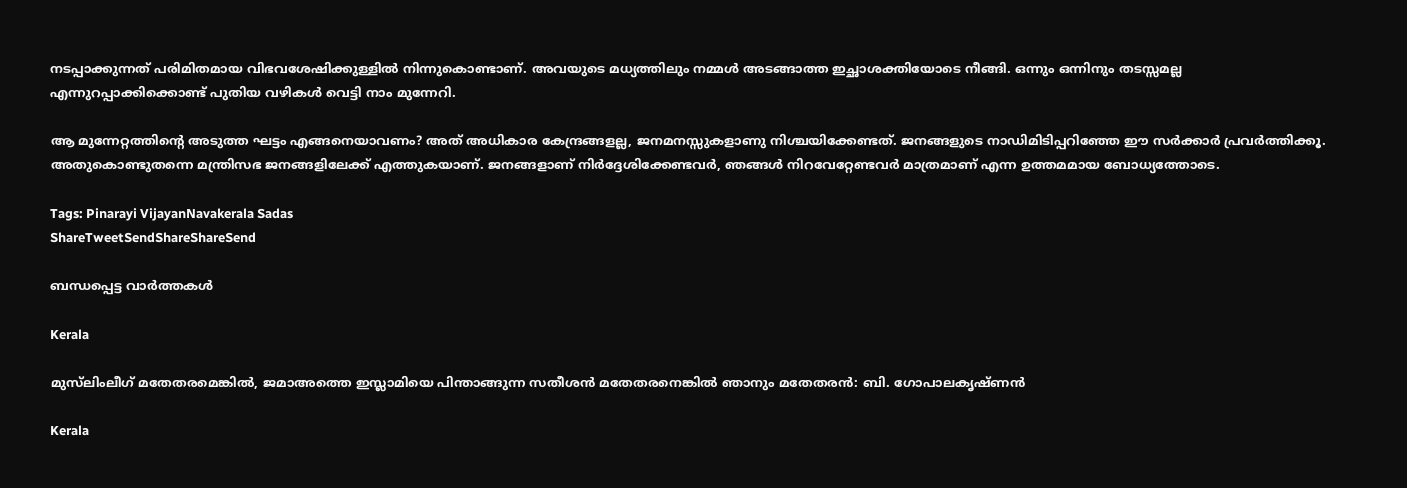നടപ്പാക്കുന്നത് പരിമിതമായ വിഭവശേഷിക്കുള്ളില്‍ നിന്നുകൊണ്ടാണ്. അവയുടെ മധ്യത്തിലും നമ്മള്‍ അടങ്ങാത്ത ഇച്ഛാശക്തിയോടെ നീങ്ങി. ഒന്നും ഒന്നിനും തടസ്സമല്ല എന്നുറപ്പാക്കിക്കൊണ്ട് പുതിയ വഴികള്‍ വെട്ടി നാം മുന്നേറി.

ആ മുന്നേറ്റത്തിന്റെ അടുത്ത ഘട്ടം എങ്ങനെയാവണം? അത് അധികാര കേന്ദ്രങ്ങളല്ല, ജനമനസ്സുകളാണു നിശ്ചയിക്കേണ്ടത്. ജനങ്ങളുടെ നാഡിമിടിപ്പറിഞ്ഞേ ഈ സര്‍ക്കാര്‍ പ്രവര്‍ത്തിക്കൂ. അതുകൊണ്ടുതന്നെ മന്ത്രിസഭ ജനങ്ങളിലേക്ക് എത്തുകയാണ്. ജനങ്ങളാണ് നിര്‍ദ്ദേശിക്കേണ്ടവര്‍, ഞങ്ങള്‍ നിറവേറ്റേണ്ടവര്‍ മാത്രമാണ് എന്ന ഉത്തമമായ ബോധ്യത്തോടെ.

Tags: Pinarayi VijayanNavakerala Sadas
ShareTweetSendShareShareSend

ബന്ധപ്പെട്ട വാര്‍ത്തകള്‍

Kerala

മുസ്‌ലിംലീഗ് മതേതരമെങ്കിൽ, ജമാഅത്തെ ഇസ്ലാമിയെ പിന്താങ്ങുന്ന സതീശന്‍ മതേതരനെങ്കില്‍ ഞാനും മതേതരന്‍: ബി. ഗോപാലകൃഷ്ണൻ

Kerala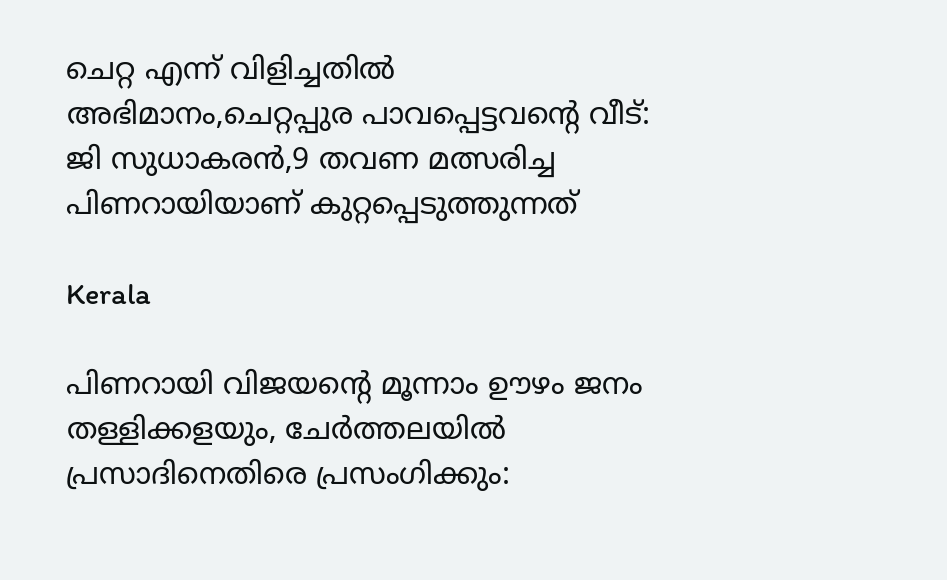ചെറ്റ എന്ന് വിളിച്ചതില്‍ അഭിമാനം,ചെറ്റപ്പുര പാവപ്പെട്ടവന്റെ വീട്: ജി സുധാകരന്‍,9 തവണ മത്സരിച്ച പിണറായിയാണ് കുറ്റപ്പെടുത്തുന്നത്

Kerala

പിണറായി വിജയന്റെ മൂന്നാം ഊഴം ജനം തള്ളിക്കളയും, ചേർത്തലയിൽ പ്രസാദിനെതിരെ പ്രസംഗിക്കും: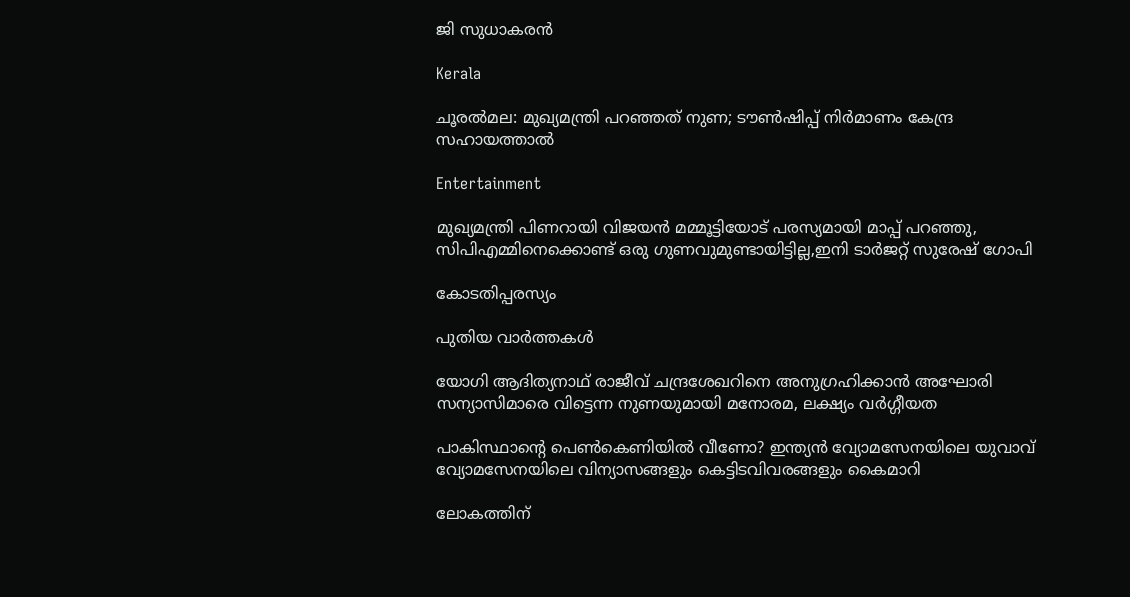ജി സുധാകരൻ

Kerala

ചൂരല്‍മല: മുഖ്യമന്ത്രി പറഞ്ഞത് നുണ; ടൗണ്‍ഷിപ്പ് നിര്‍മാണം കേന്ദ്ര സഹായത്താല്‍

Entertainment

മുഖ്യമന്ത്രി പിണറായി വിജയൻ മമ്മൂട്ടിയോട് പരസ്യമായി മാപ്പ് പറഞ്ഞു, സിപിഎമ്മിനെക്കൊണ്ട് ഒരു ഗുണവുമുണ്ടായിട്ടില്ല,ഇനി ടാർജറ്റ് സുരേഷ് ഗോപി

കോടതിപ്പരസ്യം

പുതിയ വാര്‍ത്തകള്‍

യോഗി ആദിത്യനാഥ് രാജീവ് ചന്ദ്രശേഖറിനെ അനുഗ്രഹിക്കാന്‍ അഘോരി സന്യാസിമാരെ വിട്ടെന്ന നുണയുമായി മനോരമ, ലക്ഷ്യം വര്‍ഗ്ഗീയത

പാകിസ്ഥാന്റെ പെണ്‍കെണിയില്‍ വീണോ? ഇന്ത്യന്‍ വ്യോമസേനയിലെ യുവാവ് വ്യോമസേനയിലെ വിന്യാസങ്ങളും കെട്ടിടവിവരങ്ങളും കൈമാറി

ലോകത്തിന്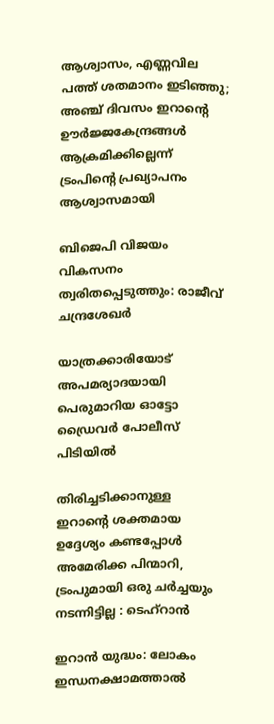ആശ്വാസം, എണ്ണവില പത്ത് ശതമാനം ഇടിഞ്ഞു; അഞ്ച് ദിവസം ഇറാന്റെ ഊര്‍ജ്ജകേന്ദ്രങ്ങള്‍ ആക്രമിക്കില്ലെന്ന് ട്രംപിന്റെ പ്രഖ്യാപനം ആശ്വാസമായി

ബിജെപി വിജയം വികസനം ത്വരിതപ്പെടുത്തും: രാജീവ് ചന്ദ്രശേഖർ

യാത്രക്കാരിയോട് അപമര്യാദയായി പെരുമാറിയ ഓട്ടോ ഡ്രൈവർ പോലീസ് പിടിയിൽ

തിരിച്ചടിക്കാനുള്ള ഇറാന്റെ ശക്തമായ ഉദ്ദേശ്യം കണ്ടപ്പോൾ അമേരിക്ക പിന്മാറി, ട്രംപുമായി ഒരു ചർച്ചയും നടന്നിട്ടില്ല : ടെഹ്‌റാൻ

ഇറാന്‍ യുദ്ധം: ലോകം ഇന്ധനക്ഷാമത്താല്‍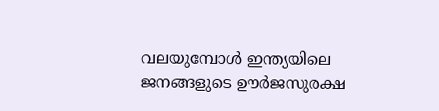വലയുമ്പോള്‍ ഇന്ത്യയിലെ ജനങ്ങളുടെ ഊർജസുരക്ഷ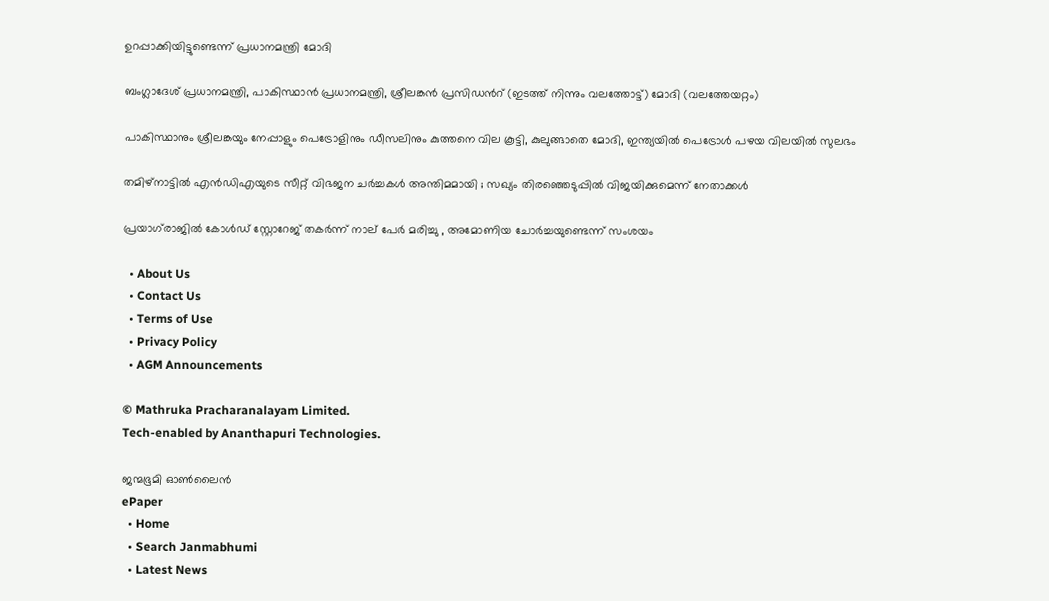ഉറപ്പാക്കിയിട്ടുണ്ടെന്ന് പ്രധാനമന്ത്രി മോദി

ബംഗ്ലാദേശ് പ്രധാനമന്ത്രി, പാകിസ്ഥാന്‍ പ്രധാനമന്ത്രി, ശ്രീലങ്കന്‍ പ്രസിഡന്‍റ് (ഇടത്ത് നിന്നും വലത്തോട്ട്) മോദി (വലത്തേയറ്റം)

പാകിസ്ഥാനും ശ്രീലങ്കയും നേപ്പാളും പെട്രോളിനും ഡീസലിനും കുത്തനെ വില കൂട്ടി, കുലുങ്ങാതെ മോദി, ഇന്ത്യയില്‍ പെട്രോള്‍ പഴയ വിലയില്‍ സുലഭം

തമിഴ്നാട്ടിൽ എൻഡിഎയുടെ സീറ്റ് വിഭജന ചർച്ചകൾ അന്തിമമായി ; സഖ്യം തിരഞ്ഞെടുപ്പിൽ വിജയിക്കുമെന്ന് നേതാക്കൾ

പ്രയാഗ്‌രാജിൽ കോൾഡ് സ്റ്റോറേജ് തകർന്ന് നാല് പേർ മരിച്ചു , അമോണിയ ചോർച്ചയുണ്ടെന്ന് സംശയം

  • About Us
  • Contact Us
  • Terms of Use
  • Privacy Policy
  • AGM Announcements

© Mathruka Pracharanalayam Limited.
Tech-enabled by Ananthapuri Technologies.

ജന്മഭൂമി ഓണ്‍ലൈന്‍
ePaper
  • Home
  • Search Janmabhumi
  • Latest News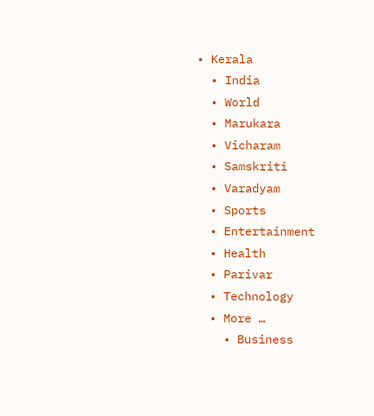• Kerala
  • India
  • World
  • Marukara
  • Vicharam
  • Samskriti
  • Varadyam
  • Sports
  • Entertainment
  • Health
  • Parivar
  • Technology
  • More …
    • Business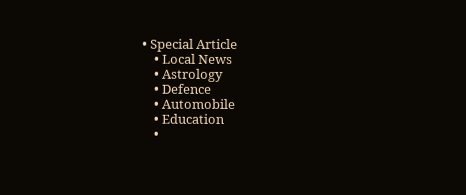• Special Article
    • Local News
    • Astrology
    • Defence
    • Automobile
    • Education
    •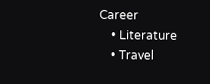Career
    • Literature
    • Travel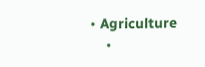• Agriculture
    •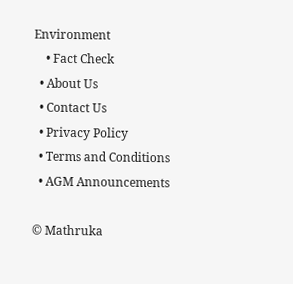Environment
    • Fact Check
  • About Us
  • Contact Us
  • Privacy Policy
  • Terms and Conditions
  • AGM Announcements

© Mathruka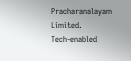Pracharanalayam Limited.
Tech-enabled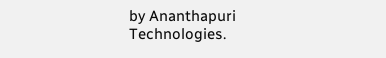by Ananthapuri Technologies.